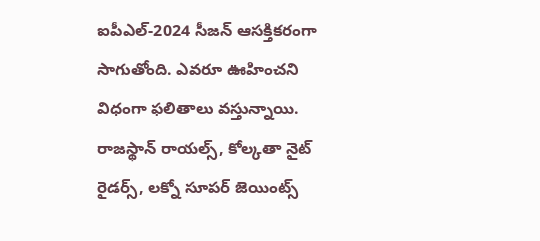ఐపీఎల్-2024 సీజన్ ఆసక్తికరంగా సాగుతోంది. ఎవరూ ఊహించని విధంగా ఫలితాలు వస్తున్నాయి. రాజస్థాన్ రాయల్స్, కోల్కతా నైట్ రైడర్స్, లక్నో సూపర్ జెయింట్స్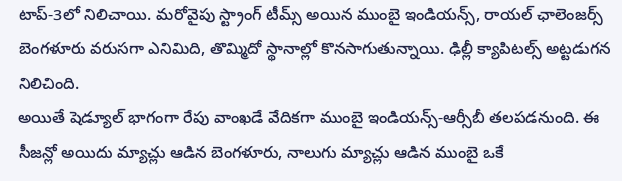టాప్-3లో నిలిచాయి. మరోవైపు స్ట్రాంగ్ టీమ్స్ అయిన ముంబై ఇండియన్స్, రాయల్ ఛాలెంజర్స్ బెంగళూరు వరుసగా ఎనిమిది, తొమ్మిదో స్థానాల్లో కొనసాగుతున్నాయి. ఢిల్లీ క్యాపిటల్స్ అట్టడుగన నిలిచింది.
అయితే షెడ్యూల్ భాగంగా రేపు వాంఖడే వేదికగా ముంబై ఇండియన్స్-ఆర్సీబీ తలపడనుంది. ఈ సీజన్లో అయిదు మ్యాచ్లు ఆడిన బెంగళూరు, నాలుగు మ్యాచ్లు ఆడిన ముంబై ఒకే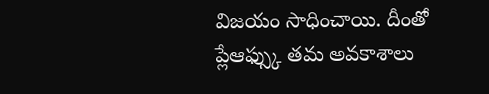విజయం సాధించాయి. దీంతో ప్లేఆఫ్స్కు తమ అవకాశాలు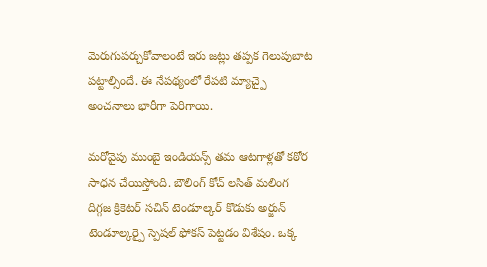మెరుగుపర్చుకోవాలంటే ఇరు జట్లు తప్పక గెలుపుబాట పట్టాల్సిందే. ఈ నేపథ్యంలో రేపటి మ్యాచ్పై అంచనాలు భారీగా పెరిగాయి.

మరోవైపు ముంబై ఇండియన్స్ తమ ఆటగాళ్లతో కఠోర సాధన చేయిస్తోంది. బౌలింగ్ కోచ్ లసిత్ మలింగ దిగ్గజ క్రికెటర్ సచిన్ టెండూల్కర్ కొడుకు అర్జున్ టెండూల్కర్పై స్పెషల్ ఫోకస్ పెట్టడం విశేషం. ఒక్క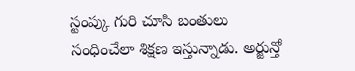స్టంప్కు గురి చూసి బంతులు సంధించేలా శిక్షణ ఇస్తున్నాడు. అర్జున్తో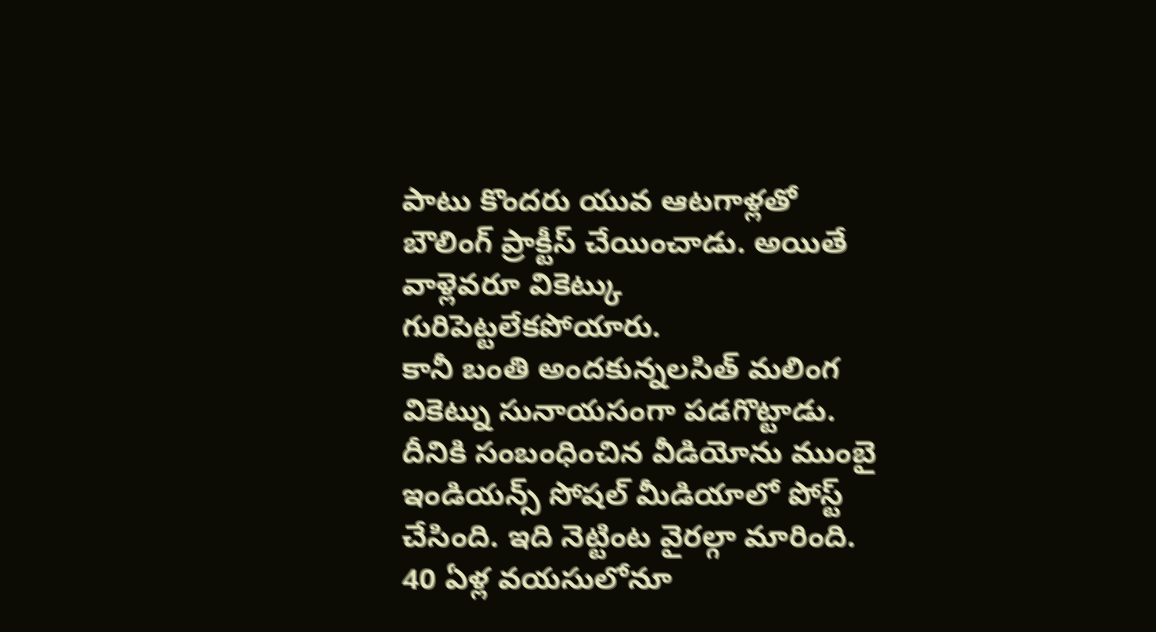పాటు కొందరు యువ ఆటగాళ్లతో బౌలింగ్ ప్రాక్టీస్ చేయించాడు. అయితే వాళ్లెవరూ వికెట్కు గురిపెట్టలేకపోయారు.
కానీ బంతి అందకున్నలసిత్ మలింగ వికెట్ను సునాయసంగా పడగొట్టాడు. దీనికి సంబంధించిన వీడియోను ముంబై ఇండియన్స్ సోషల్ మీడియాలో పోస్ట్ చేసింది. ఇది నెట్టింట వైరల్గా మారింది. 40 ఏళ్ల వయసులోనూ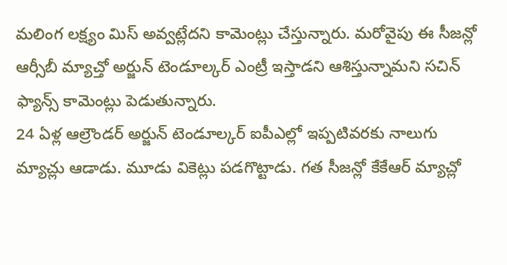మలింగ లక్ష్యం మిస్ అవ్వట్లేదని కామెంట్లు చేస్తున్నారు. మరోవైపు ఈ సీజన్లో ఆర్సీబీ మ్యాచ్తో అర్జున్ టెండూల్కర్ ఎంట్రీ ఇస్తాడని ఆశిస్తున్నామని సచిన్ ఫ్యాన్స్ కామెంట్లు పెడుతున్నారు.
24 ఏళ్ల ఆల్రౌండర్ అర్జున్ టెండూల్కర్ ఐపీఎల్లో ఇప్పటివరకు నాలుగు మ్యాచ్లు ఆడాడు. మూడు వికెట్లు పడగొట్టాడు. గత సీజన్లో కేకేఆర్ మ్యాచ్లో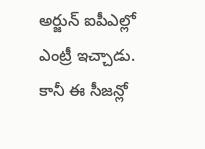అర్జున్ ఐపీఎల్లో ఎంట్రీ ఇచ్చాడు. కానీ ఈ సీజన్లో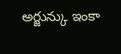అర్జున్కు ఇంకా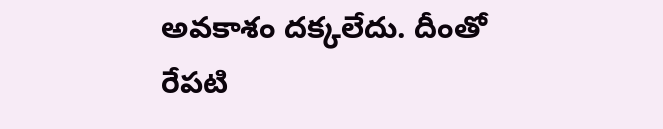అవకాశం దక్కలేదు. దీంతో రేపటి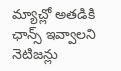మ్యాచ్లో అతడికి ఛాన్స్ ఇవ్వాలని నెటిజన్లు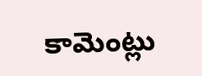కామెంట్లు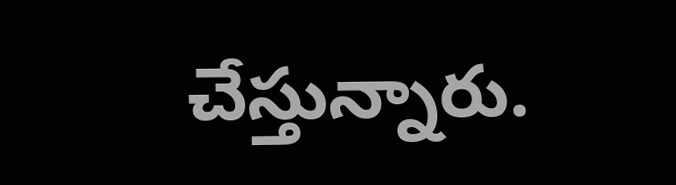చేస్తున్నారు.